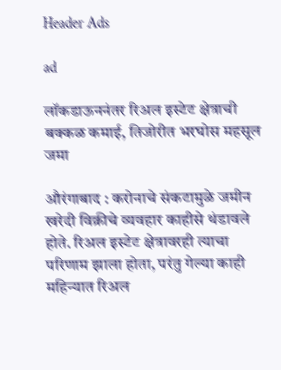Header Ads

ad

लॉकडाऊननंतर रिअल इस्टेट क्षेत्राची बक्कळ कमाई, तिजोरीत भरघोस महसूल जमा

औरंगाबाद : करोनाचे संकटामुळे जमीन खरेदी विक्रीचे व्यवहार काहीसे थंडावले होते. रिअल इस्टेट क्षेत्रावरही त्याचा परिणाम झाला होता, परंतु गेल्या काही महिन्यात रिअल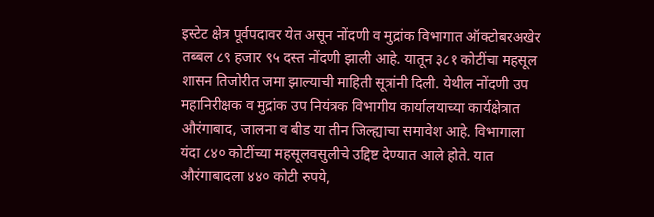इस्टेट क्षेत्र पूर्वपदावर येत असून नोंदणी व मुद्रांक विभागात ऑक्टोबरअखेर तब्बल ८९ हजार ९५ दस्त नोंदणी झाली आहे. यातून ३८१ कोटींचा महसूल शासन तिजोरीत जमा झाल्याची माहिती सूत्रांनी दिली. येथील नोंदणी उप महानिरीक्षक व मुद्रांक उप नियंत्रक विभागीय कार्यालयाच्या कार्यक्षेत्रात औरंगाबाद, जालना व बीड या तीन जिल्ह्याचा समावेश आहे. विभागाला यंदा ८४० कोटींच्या महसूलवसुलीचे उद्दिष्ट देण्यात आले होते. यात औरंगाबादला ४४० कोटी रुपये,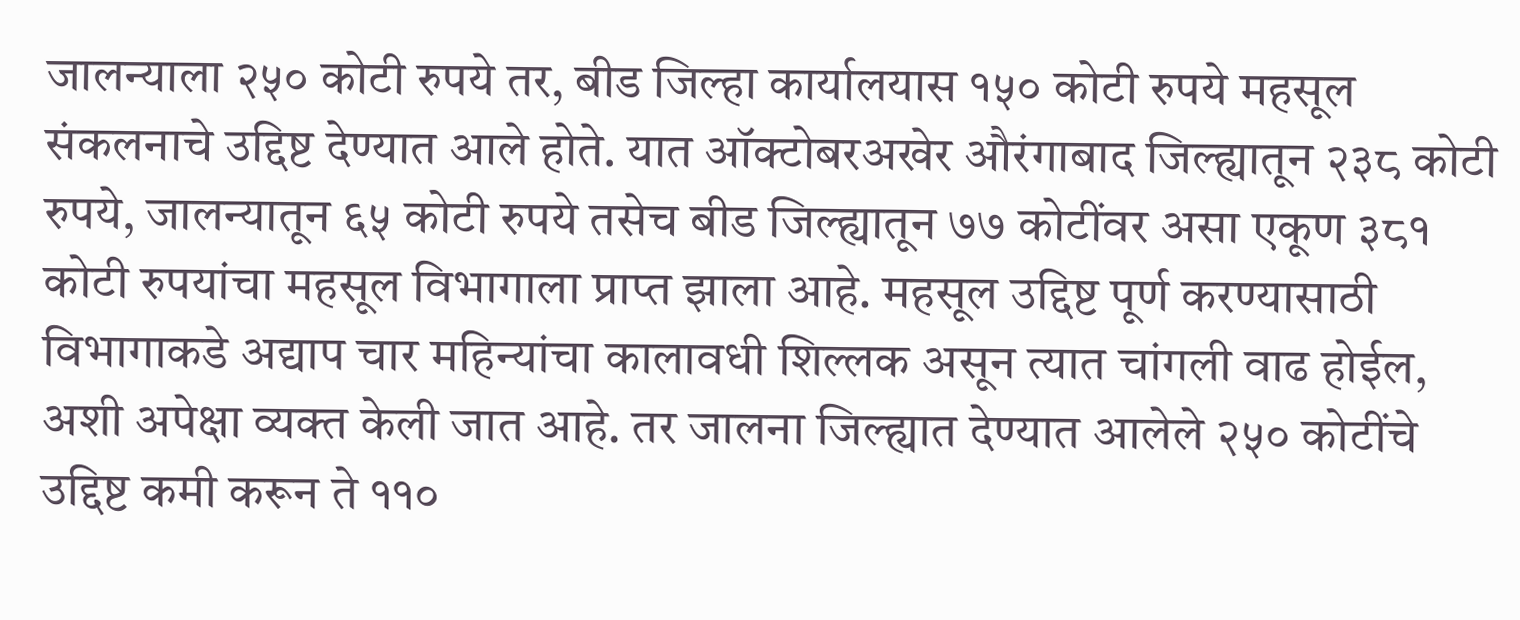जालन्याला २५० कोटी रुपये तर, बीड जिल्हा कार्यालयास १५० कोटी रुपये महसूल संकलनाचे उद्दिष्ट देण्यात आले होते. यात ऑक्टोबरअखेर औरंगाबाद जिल्ह्यातून २३८ कोटी रुपये, जालन्यातून ६५ कोटी रुपये तसेच बीड जिल्ह्यातून ७७ कोटींवर असा एकूण ३८१ कोटी रुपयांचा महसूल विभागाला प्राप्त झाला आहे. महसूल उद्दिष्ट पूर्ण करण्यासाठी विभागाकडे अद्याप चार महिन्यांचा कालावधी शिल्लक असून त्यात चांगली वाढ होईल, अशी अपेक्षा व्यक्त केली जात आहे. तर जालना जिल्ह्यात देण्यात आलेले २५० कोटींचे उद्दिष्ट कमी करून ते ११०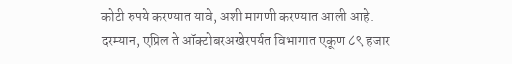कोटी रुपये करण्यात यावे, अशी मागणी करण्यात आली आहे. दरम्यान, एप्रिल ते ऑक्टोबरअखेरपर्यत विभागात एकूण ८९ हजार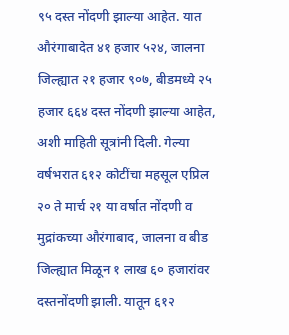९५ दस्त नोंदणी झाल्या आहेत. यात औरंगाबादेत ४१ हजार ५२४, जालना जिल्ह्यात २१ हजार ९०७, बीडमध्ये २५ हजार ६६४ दस्त नोंदणी झाल्या आहेत, अशी माहिती सूत्रांनी दिली. गेल्या वर्षभरात ६१२ कोटींचा महसूल एप्रिल २० ते मार्च २१ या वर्षात नोंदणी व मुद्रांकच्या औरंगाबाद, जालना व बीड जिल्ह्यात मिळून १ लाख ६० हजारांवर दस्तनोंदणी झाली. यातून ६१२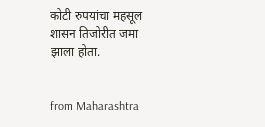कोटी रुपयांचा महसूल शासन तिजोरीत जमा झाला होता.


from Maharashtra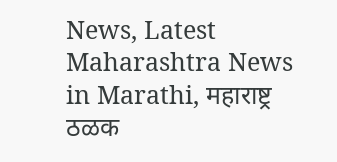News, Latest Maharashtra News in Marathi, महाराष्ट्र ठळक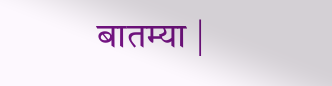बातम्या |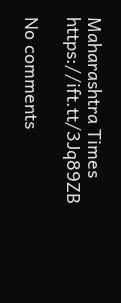Maharashtra Times https://ift.tt/3Jq89ZB

No comments